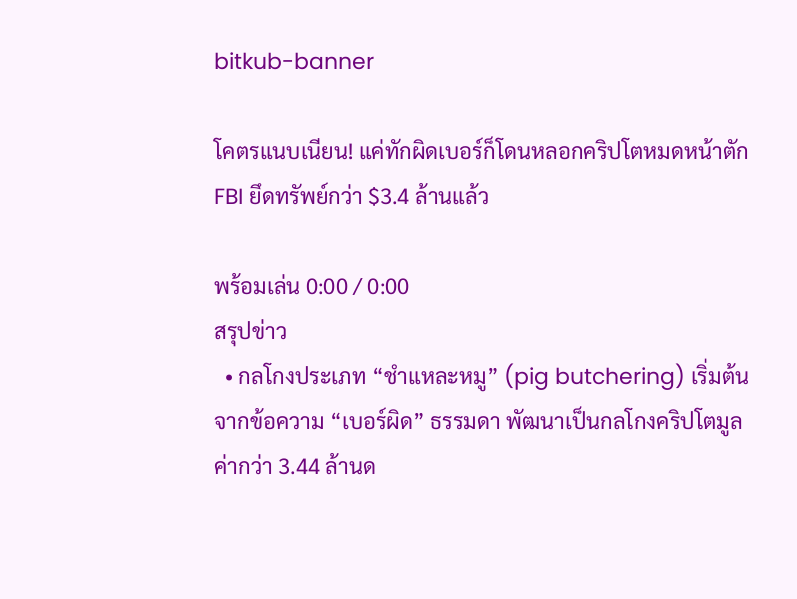bitkub-banner

โคตรแนบเนียน! แค่ทักผิดเบอร์ก็โดนหลอกคริปโตหมดหน้าตัก FBI ยึดทรัพย์กว่า $3.4 ล้านแล้ว

พร้อมเล่น 0:00 / 0:00
สรุปข่าว
  • กลโกงประเภท “ชำแหละหมู” (pig butchering) เริ่มต้นจากข้อความ “เบอร์ผิด” ธรรมดา พัฒนาเป็นกลโกงคริปโตมูลค่ากว่า 3.44 ล้านด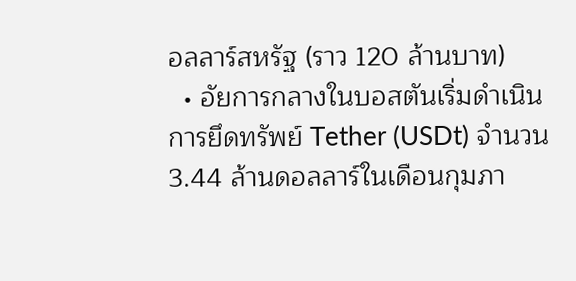อลลาร์สหรัฐ (ราว 120 ล้านบาท)
  • อัยการกลางในบอสตันเริ่มดำเนินการยึดทรัพย์ Tether (USDt) จำนวน 3.44 ล้านดอลลาร์ในเดือนกุมภา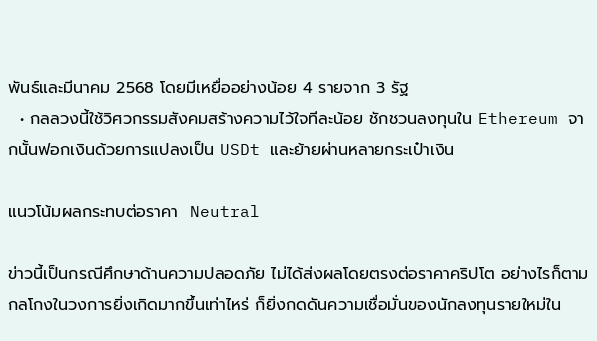พันธ์และมีนาคม 2568 โดยมีเหยื่ออย่างน้อย 4 รายจาก 3 รัฐ
  • กลลวงนี้ใช้วิศวกรรมสังคมสร้างความไว้ใจทีละน้อย ชักชวนลงทุนใน Ethereum จากนั้นฟอกเงินด้วยการแปลงเป็น USDt และย้ายผ่านหลายกระเป๋าเงิน

แนวโน้มผลกระทบต่อราคา  Neutral

ข่าวนี้เป็นกรณีศึกษาด้านความปลอดภัย ไม่ได้ส่งผลโดยตรงต่อราคาคริปโต อย่างไรก็ตาม กลโกงในวงการยิ่งเกิดมากขึ้นเท่าไหร่ ก็ยิ่งกดดันความเชื่อมั่นของนักลงทุนรายใหม่ใน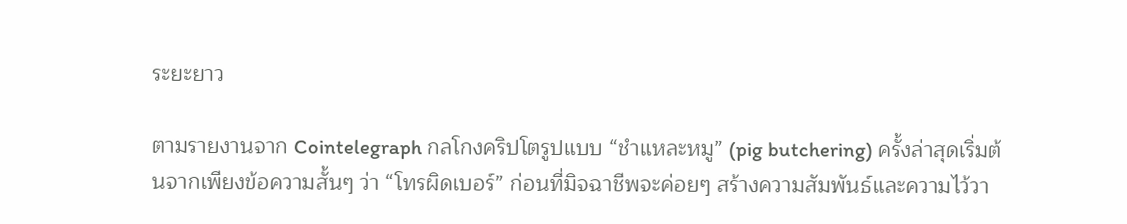ระยะยาว

ตามรายงานจาก Cointelegraph กลโกงคริปโตรูปแบบ “ชำแหละหมู” (pig butchering) ครั้งล่าสุดเริ่มต้นจากเพียงข้อความสั้นๆ ว่า “โทรผิดเบอร์” ก่อนที่มิจฉาชีพจะค่อยๆ สร้างความสัมพันธ์และความไว้วา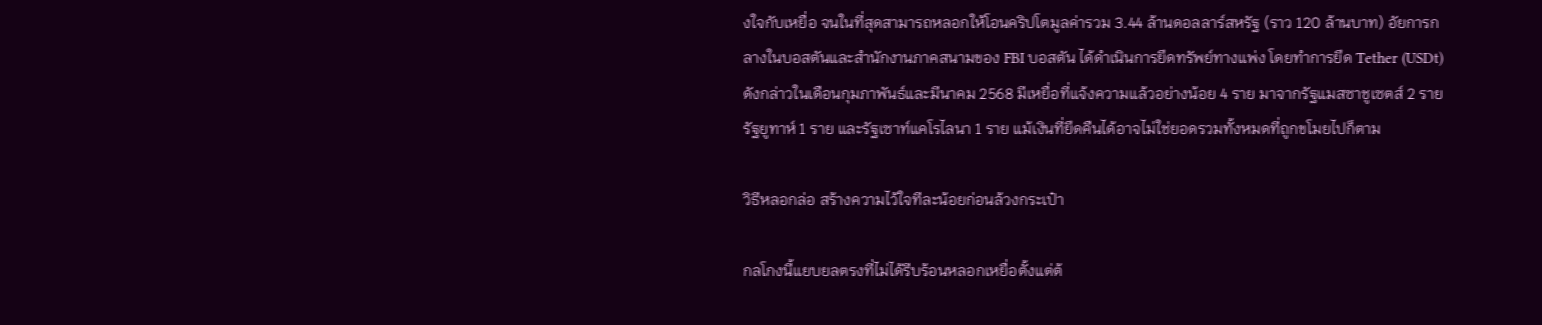งใจกับเหยื่อ จนในที่สุดสามารถหลอกให้โอนคริปโตมูลค่ารวม 3.44 ล้านดอลลาร์สหรัฐ (ราว 120 ล้านบาท) อัยการกลางในบอสตันและสำนักงานภาคสนามของ FBI บอสตัน ได้ดำเนินการยึดทรัพย์ทางแพ่ง โดยทำการยึด Tether (USDt) ดังกล่าวในเดือนกุมภาพันธ์และมีนาคม 2568 มีเหยื่อที่แจ้งความแล้วอย่างน้อย 4 ราย มาจากรัฐแมสซาชูเซตส์ 2 ราย รัฐยูทาห์ 1 ราย และรัฐเซาท์แคโรไลนา 1 ราย แม้เงินที่ยึดคืนได้อาจไม่ใช่ยอดรวมทั้งหมดที่ถูกขโมยไปก็ตาม

วิธีหลอกล่อ สร้างความไว้ใจทีละน้อยก่อนล้วงกระเป๋า

กลโกงนี้แยบยลตรงที่ไม่ได้รีบร้อนหลอกเหยื่อตั้งแต่ต้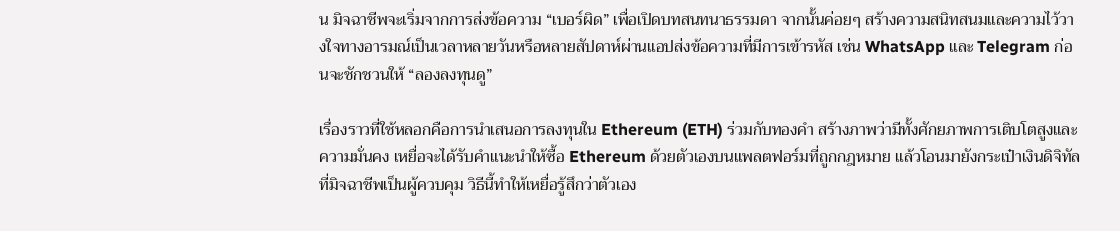น มิจฉาชีพจะเริ่มจากการส่งข้อความ “เบอร์ผิด” เพื่อเปิดบทสนทนาธรรมดา จากนั้นค่อยๆ สร้างความสนิทสนมและความไว้วางใจทางอารมณ์เป็นเวลาหลายวันหรือหลายสัปดาห์ผ่านแอปส่งข้อความที่มีการเข้ารหัส เช่น WhatsApp และ Telegram ก่อนจะชักชวนให้ “ลองลงทุนดู”

เรื่องราวที่ใช้หลอกคือการนำเสนอการลงทุนใน Ethereum (ETH) ร่วมกับทองคำ สร้างภาพว่ามีทั้งศักยภาพการเติบโตสูงและความมั่นคง เหยื่อจะได้รับคำแนะนำให้ซื้อ Ethereum ด้วยตัวเองบนแพลตฟอร์มที่ถูกกฎหมาย แล้วโอนมายังกระเป๋าเงินดิจิทัลที่มิจฉาชีพเป็นผู้ควบคุม วิธีนี้ทำให้เหยื่อรู้สึกว่าตัวเอง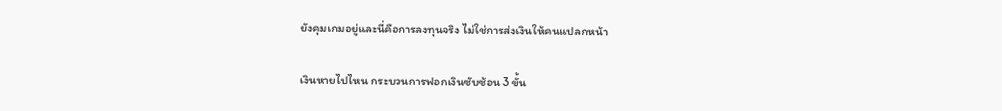ยังคุมเกมอยู่และนี่คือการลงทุนจริง ไม่ใช่การส่งเงินให้คนแปลกหน้า

เงินหายไปไหน กระบวนการฟอกเงินซับซ้อน 3 ขั้น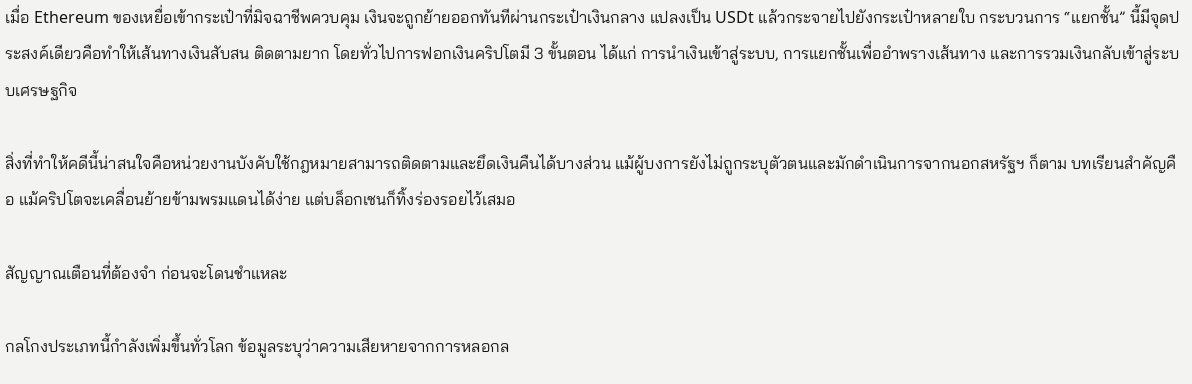เมื่อ Ethereum ของเหยื่อเข้ากระเป๋าที่มิจฉาชีพควบคุม เงินจะถูกย้ายออกทันทีผ่านกระเป๋าเงินกลาง แปลงเป็น USDt แล้วกระจายไปยังกระเป๋าหลายใบ กระบวนการ “แยกชั้น” นี้มีจุดประสงค์เดียวคือทำให้เส้นทางเงินสับสน ติดตามยาก โดยทั่วไปการฟอกเงินคริปโตมี 3 ขั้นตอน ได้แก่ การนำเงินเข้าสู่ระบบ, การแยกชั้นเพื่ออำพรางเส้นทาง และการรวมเงินกลับเข้าสู่ระบบเศรษฐกิจ

สิ่งที่ทำให้คดีนี้น่าสนใจคือหน่วยงานบังคับใช้กฎหมายสามารถติดตามและยึดเงินคืนได้บางส่วน แม้ผู้บงการยังไม่ถูกระบุตัวตนและมักดำเนินการจากนอกสหรัฐฯ ก็ตาม บทเรียนสำคัญคือ แม้คริปโตจะเคลื่อนย้ายข้ามพรมแดนได้ง่าย แต่บล็อกเชนก็ทิ้งร่องรอยไว้เสมอ

สัญญาณเตือนที่ต้องจำ ก่อนจะโดนชำแหละ

กลโกงประเภทนี้กำลังเพิ่มขึ้นทั่วโลก ข้อมูลระบุว่าความเสียหายจากการหลอกล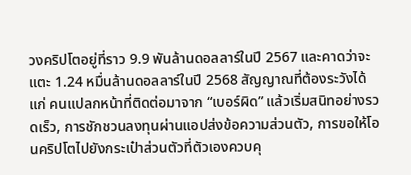วงคริปโตอยู่ที่ราว 9.9 พันล้านดอลลาร์ในปี 2567 และคาดว่าจะแตะ 1.24 หมื่นล้านดอลลาร์ในปี 2568 สัญญาณที่ต้องระวังได้แก่ คนแปลกหน้าที่ติดต่อมาจาก “เบอร์ผิด” แล้วเริ่มสนิทอย่างรวดเร็ว, การชักชวนลงทุนผ่านแอปส่งข้อความส่วนตัว, การขอให้โอนคริปโตไปยังกระเป๋าส่วนตัวที่ตัวเองควบคุ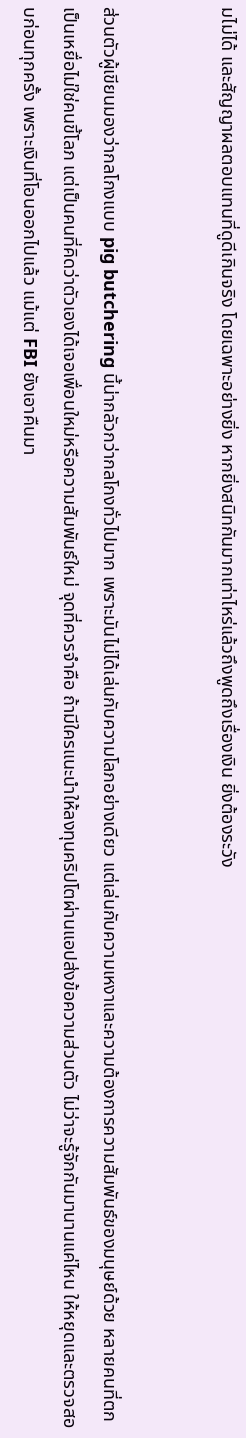มไม่ได้ และสัญญาผลตอบแทนที่ดูดีเกินจริง โดยเฉพาะอย่างยิ่ง หากยิ่งสนิทกันมากเท่าไหร่แล้วถึงพูดถึงเรื่องเงิน ยิ่งต้องระวัง


ส่วนตัวผู้เขียนมองว่ากลโกงแบบ pig butchering นี้น่ากลัวกว่ากลโกงทั่วไปมาก เพราะมันไม่ได้เล่นกับความโลภอย่างเดียว แต่เล่นกับความเหงาและความต้องการความสัมพันธ์ของมนุษย์ด้วย หลายคนที่ตกเป็นเหยื่อไม่ใช่คนขี้โลภ แต่เป็นคนที่คิดว่าตัวเองได้เจอเพื่อนใหม่หรือความสัมพันธ์ใหม่ จุดที่ควรจำคือ ถ้ามีใครแนะนำให้ลงทุนคริปโตผ่านแอปส่งข้อความส่วนตัว ไม่ว่าจะรู้จักกันมานานแค่ไหน ให้หยุดและตรวจสอบก่อนทุกครั้ง เพราะเงินที่โอนออกไปแล้ว แม้แต่ FBI ยังเอาคืนมา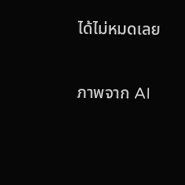ได้ไม่หมดเลย

ภาพจาก AI